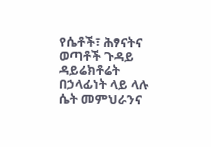የሴቶች፣ ሕፃናትና ወጣቶች ጉዳይ ዳይሬክቶሬት በኃላፊነት ላይ ላሉ ሴት መምህራንና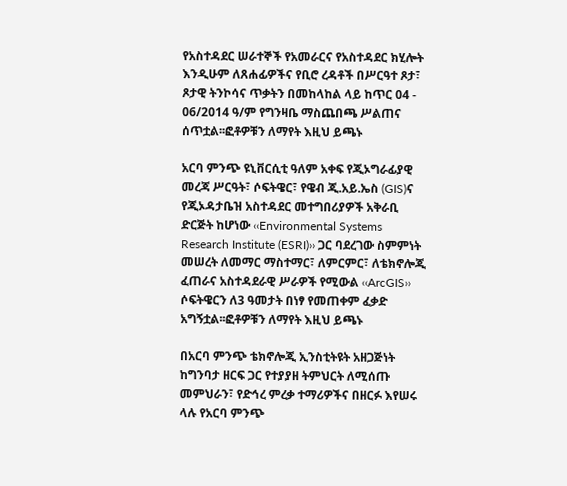የአስተዳደር ሠራተኞች የአመራርና የአስተዳደር ክሂሎት እንዲሁም ለጸሐፊዎችና የቢሮ ረዳቶች በሥርዓተ ጾታ፣ ጾታዊ ትንኮሳና ጥቃትን በመከላከል ላይ ከጥር 04 - 06/2014 ዓ/ም የግንዛቤ ማስጨበጫ ሥልጠና ሰጥቷል፡፡ፎቶዎቹን ለማየት እዚህ ይጫኑ

አርባ ምንጭ ዩኒቨርሲቲ ዓለም አቀፍ የጂኦግራፊያዊ መረጃ ሥርዓት፣ ሶፍትዌር፣ የዌብ ጂ.አይ.ኤስ (GIS)ና የጂኦዳታቤዝ አስተዳደር መተግበሪያዎች አቅራቢ ድርጅት ከሆነው ‹‹Environmental Systems Research Institute (ESRI)›› ጋር ባደረገው ስምምነት መሠረት ለመማር ማስተማር፣ ለምርምር፣ ለቴክኖሎጂ ፈጠራና አስተዳደራዊ ሥራዎች የሚውል ‹‹ArcGIS›› ሶፍትዌርን ለ3 ዓመታት በነፃ የመጠቀም ፈቃድ አግኝቷል፡፡ፎቶዎቹን ለማየት እዚህ ይጫኑ

በአርባ ምንጭ ቴክኖሎጂ ኢንስቲትዩት አዘጋጅነት ከግንባታ ዘርፍ ጋር የተያያዘ ትምህርት ለሚሰጡ መምህራን፣ የድኅረ ምረቃ ተማሪዎችና በዘርፉ እየሠሩ ላሉ የአርባ ምንጭ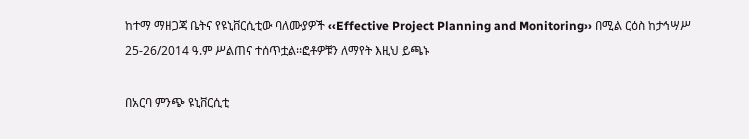ከተማ ማዘጋጃ ቤትና የዩኒቨርሲቲው ባለሙያዎች ‹‹Effective Project Planning and Monitoring›› በሚል ርዕስ ከታኅሣሥ 25-26/2014 ዓ.ም ሥልጠና ተሰጥቷል፡፡ፎቶዎቹን ለማየት እዚህ ይጫኑ

በአርባ ምንጭ ዩኒቨርሲቲ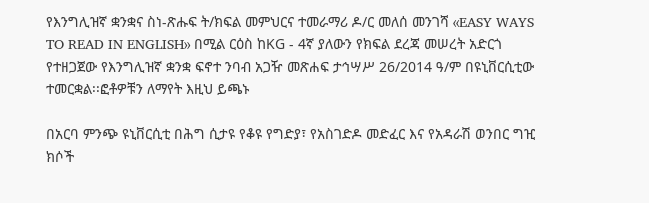የእንግሊዝኛ ቋንቋና ስነ-ጽሑፍ ት/ክፍል መምህርና ተመራማሪ ዶ/ር መለሰ መንገሻ ‹‹EASY WAYS TO READ IN ENGLISH›› በሚል ርዕስ ከKG - 4ኛ ያለውን የክፍል ደረጃ መሠረት አድርጎ የተዘጋጀው የእንግሊዝኛ ቋንቋ ፍኖተ ንባብ አጋዥ መጽሐፍ ታኅሣሥ 26/2014 ዓ/ም በዩኒቨርሲቲው ተመርቋል፡፡ፎቶዎቹን ለማየት እዚህ ይጫኑ

በአርባ ምንጭ ዩኒቨርሲቲ በሕግ ሲታዩ የቆዩ የግድያ፣ የአስገድዶ መድፈር እና የአዳራሽ ወንበር ግዢ ክሶች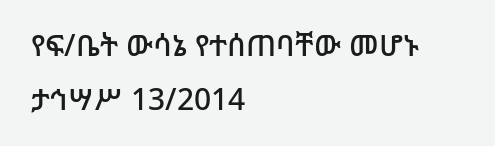የፍ/ቤት ውሳኔ የተሰጠባቸው መሆኑ ታኅሣሥ 13/2014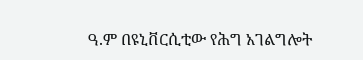ዓ.ም በዩኒቨርሲቲው የሕግ አገልግሎት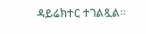ዳይሬክተር ተገልጿል፡፡